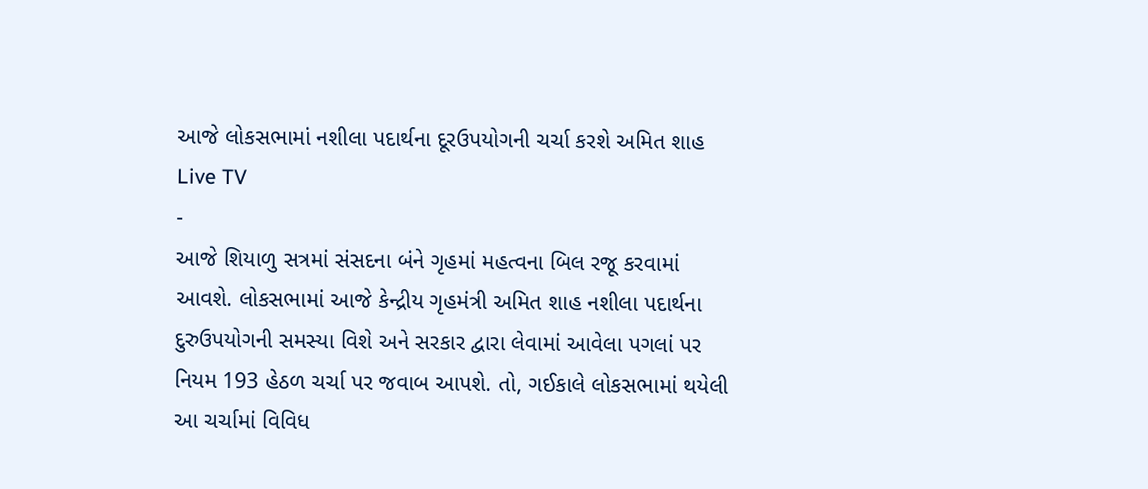આજે લોકસભામાં નશીલા પદાર્થના દૂરઉપયોગની ચર્ચા કરશે અમિત શાહ
Live TV
-
આજે શિયાળુ સત્રમાં સંસદના બંને ગૃહમાં મહત્વના બિલ રજૂ કરવામાં આવશે. લોકસભામાં આજે કેન્દ્રીય ગૃહમંત્રી અમિત શાહ નશીલા પદાર્થના દુરુઉપયોગની સમસ્યા વિશે અને સરકાર દ્વારા લેવામાં આવેલા પગલાં પર નિયમ 193 હેઠળ ચર્ચા પર જવાબ આપશે. તો, ગઈકાલે લોકસભામાં થયેલી આ ચર્ચામાં વિવિધ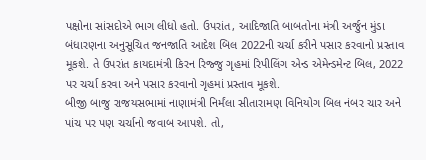પક્ષોના સાંસદોએ ભાગ લીધો હતો. ઉપરાંત, આદિજાતિ બાબતોના મંત્રી અર્જુન મુંડા બંધારણના અનુસૂચિત જનજાતિ આદેશ બિલ 2022ની ચર્ચા કરીને પસાર કરવાનો પ્રસ્તાવ મૂકશે. તે ઉપરાંત કાયદામંત્રી કિરન રિજ્જુ ગૃહમાં રિપીલિંગ એન્ડ એમેન્ડમેન્ટ બિલ, 2022 પર ચર્ચા કરવા અને પસાર કરવાનો ગૃહમાં પ્રસ્તાવ મૂકશે.
બીજી બાજુ રાજયસભામાં નાણામંત્રી નિર્મંલા સીતારામણ વિનિયોગ બિલ નંબર ચાર અને પાંચ પર પણ ચર્ચાનો જવાબ આપશે. તો,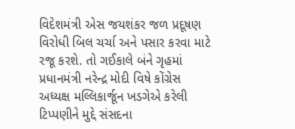વિદેશમંત્રી એસ જયશંકર જળ પ્રદૂષણ વિરોધી બિલ ચર્ચા અને પસાર કરવા માટે રજૂ કરશે. તો ગઈકાલે બંને ગૃહમાં પ્રધાનમંત્રી નરેન્દ્ર મોદી વિષે કોંગ્રેસ અધ્યક્ષ મલ્લિકાર્જૂન ખડગેએ કરેલી ટિપ્પણીને મુદ્દે સંસદના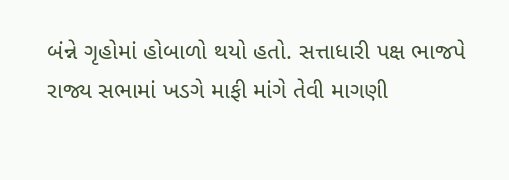બંન્ને ગૃહોમાં હોબાળો થયો હતો. સત્તાધારી પક્ષ ભાજપે રાજ્ય સભામાં ખડગે માફી માંગે તેવી માગણી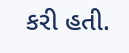કરી હતી.